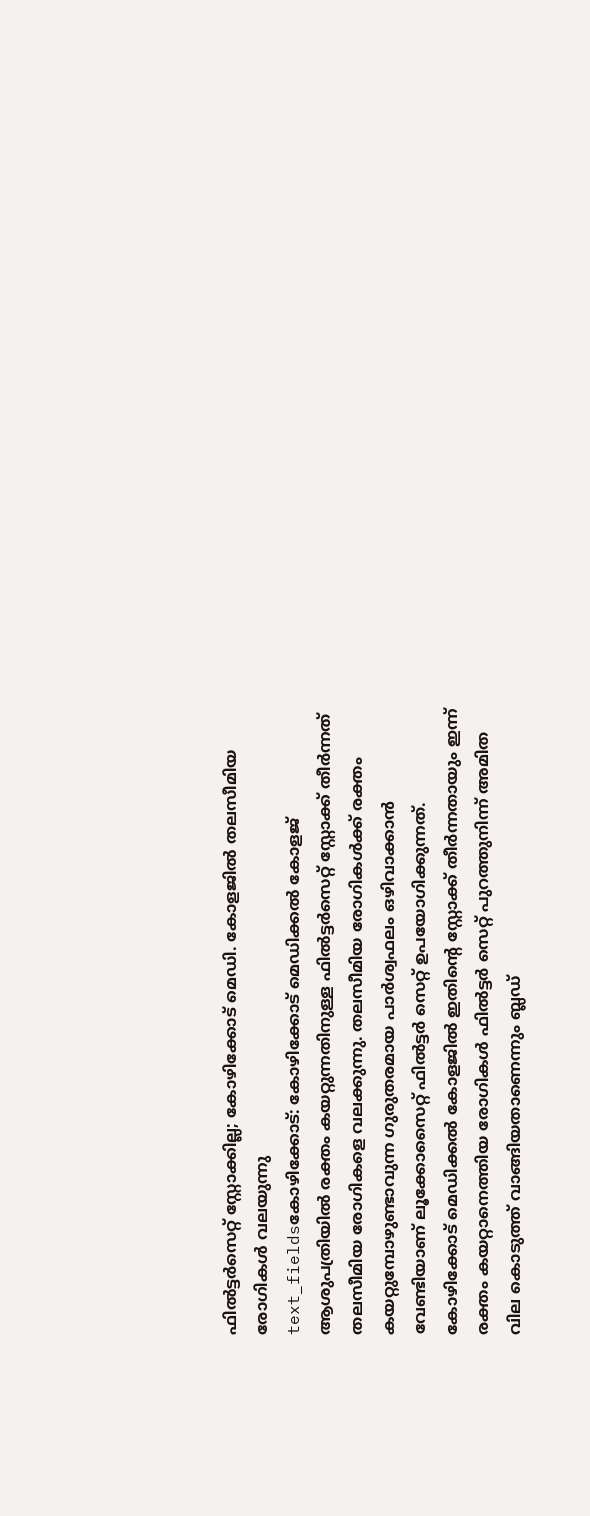ഫിൽട്ടർസെറ്റ് സ്റ്റോക്കില്ല; കോഴിക്കോട് മെഡി. കോളജിൽ തലസീമിയ രോഗികൾ വലയുന്നു
text_fieldsകോഴിക്കോട്: കോഴിക്കോട് മെഡിക്കൽ കോളജ് ആശുപത്രിയിൽ രക്തം കയറ്റുന്നതിനുള്ള ഫിൽട്ടർസെറ്റ് സ്റ്റോക്ക് തീർന്നത് തലസീമിയ രോഗികളെ വലക്കുന്നു. തലസീമിയ രോഗികൾക്ക് രക്തം കയറ്റുമ്പോഴുണ്ടാവുന്ന ഗുരുതരമായ പാർശ്വഫലം ഒഴിവാക്കാൻ വേണ്ടിയാണ് ലൂക്കോസൈറ്റ് ഫിൽട്ടർ സെറ്റ് ഉപയോഗിക്കുന്നത്. കോഴിക്കോട് മെഡിക്കൽ കോളജിൽ ഇതിന്റെ സ്റ്റോക്ക് തീർന്നതായും ഇന്ന് രക്തം കയറ്റാനെത്തിയ രോഗികൾ ഫിൽട്ടർ സെറ്റ് പുറത്തുനിന്ന് അമിത വില കൊടുത്ത് വാങ്ങിയതാണെന്നും ബ്ലഡ്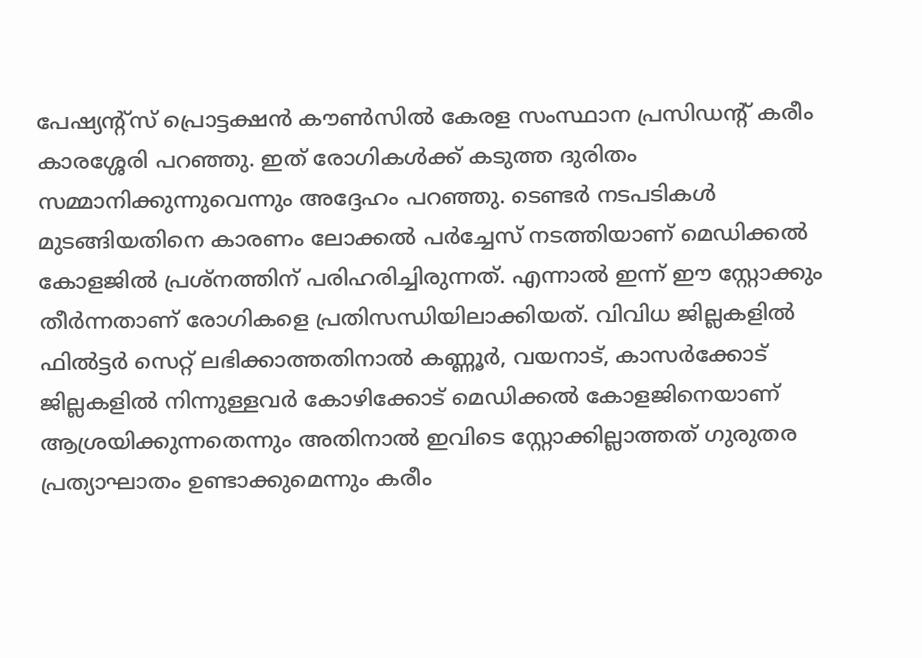പേഷ്യന്റ്സ് പ്രൊട്ടക്ഷൻ കൗൺസിൽ കേരള സംസ്ഥാന പ്രസിഡന്റ് കരീം കാരശ്ശേരി പറഞ്ഞു. ഇത് രോഗികൾക്ക് കടുത്ത ദുരിതം സമ്മാനിക്കുന്നുവെന്നും അദ്ദേഹം പറഞ്ഞു. ടെണ്ടർ നടപടികൾ മുടങ്ങിയതിനെ കാരണം ലോക്കൽ പർച്ചേസ് നടത്തിയാണ് മെഡിക്കൽ കോളജിൽ പ്രശ്നത്തിന് പരിഹരിച്ചിരുന്നത്. എന്നാൽ ഇന്ന് ഈ സ്റ്റോക്കും തീർന്നതാണ് രോഗികളെ പ്രതിസന്ധിയിലാക്കിയത്. വിവിധ ജില്ലകളിൽ ഫിൽട്ടർ സെറ്റ് ലഭിക്കാത്തതിനാൽ കണ്ണൂർ, വയനാട്, കാസർക്കോട് ജില്ലകളിൽ നിന്നുള്ളവർ കോഴിക്കോട് മെഡിക്കൽ കോളജിനെയാണ് ആശ്രയിക്കുന്നതെന്നും അതിനാൽ ഇവിടെ സ്റ്റോക്കില്ലാത്തത് ഗുരുതര പ്രത്യാഘാതം ഉണ്ടാക്കുമെന്നും കരീം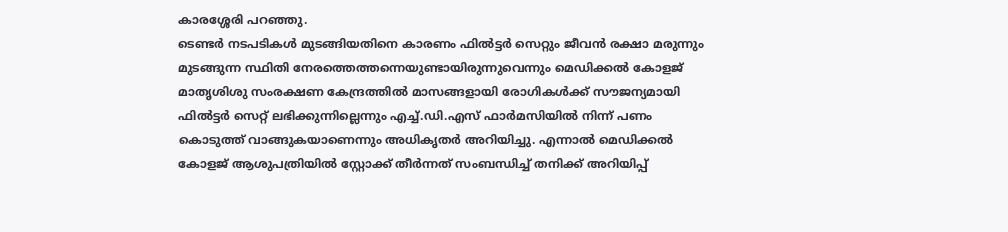കാരശ്ശേരി പറഞ്ഞു.
ടെണ്ടർ നടപടികൾ മുടങ്ങിയതിനെ കാരണം ഫിൽട്ടർ സെറ്റും ജീവൻ രക്ഷാ മരുന്നും മുടങ്ങുന്ന സ്ഥിതി നേരത്തെത്തന്നെയുണ്ടായിരുന്നുവെന്നും മെഡിക്കൽ കോളജ് മാതൃശിശു സംരക്ഷണ കേന്ദ്രത്തിൽ മാസങ്ങളായി രോഗികൾക്ക് സൗജന്യമായി ഫിൽട്ടർ സെറ്റ് ലഭിക്കുന്നില്ലെന്നും എച്ച്.ഡി.എസ് ഫാർമസിയിൽ നിന്ന് പണം കൊടുത്ത് വാങ്ങുകയാണെന്നും അധികൃതർ അറിയിച്ചു. എന്നാൽ മെഡിക്കൽ കോളജ് ആശുപത്രിയിൽ സ്റ്റോക്ക് തീർന്നത് സംബന്ധിച്ച് തനിക്ക് അറിയിപ്പ്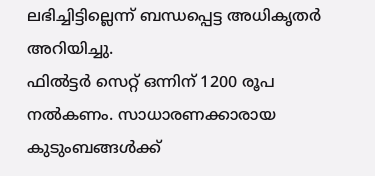ലഭിച്ചിട്ടില്ലെന്ന് ബന്ധപ്പെട്ട അധികൃതർ അറിയിച്ചു.
ഫിൽട്ടർ സെറ്റ് ഒന്നിന് 1200 രൂപ നൽകണം. സാധാരണക്കാരായ കുടുംബങ്ങൾക്ക്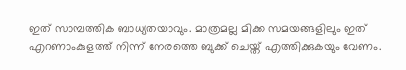ഇത് സാമ്പത്തിക ബാധ്യതയാവും. മാത്രമല്ല മിക്ക സമയങ്ങളിലും ഇത് എറണാംകുളത്ത് നിന്ന് നേരത്തെ ബുക്ക് ചെയ്ത് എത്തിക്കുകയും വേണം.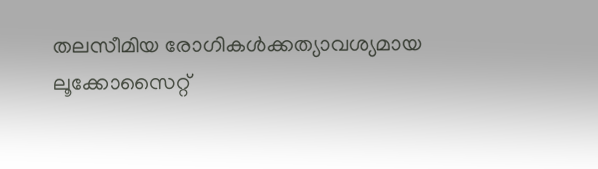തലസീമിയ രോഗികൾക്കത്യാവശ്യമായ ലൂക്കോസൈറ്റ്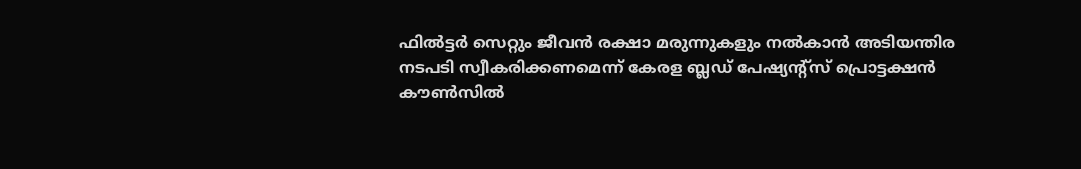ഫിൽട്ടർ സെറ്റും ജീവൻ രക്ഷാ മരുന്നുകളും നൽകാൻ അടിയന്തിര നടപടി സ്വീകരിക്കണമെന്ന് കേരള ബ്ലഡ് പേഷ്യന്റ്സ് പ്രൊട്ടക്ഷൻ കൗൺസിൽ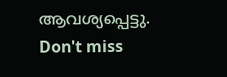ആവശ്യപ്പെട്ടു.
Don't miss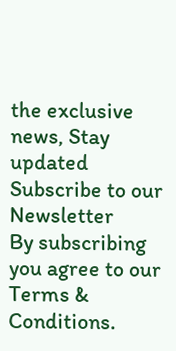the exclusive news, Stay updated
Subscribe to our Newsletter
By subscribing you agree to our Terms & Conditions.